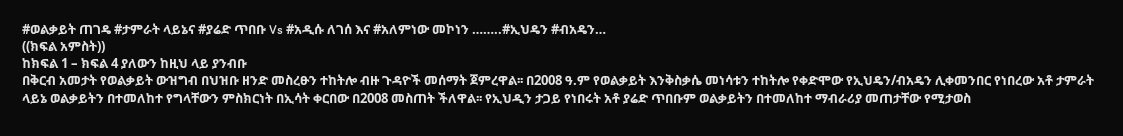#ወልቃይት ጠገዴ #ታምራት ላይኔና #ያሬድ ጥበቡ Vs #አዲሱ ለገሰ እና #አለምነው መኮነን ……..#ኢህዴን #ብአዴን…
((ክፍል አምስት))
ከክፍል 1 – ክፍል 4 ያለውን ከዚህ ላይ ያንብቡ
በቅርብ አመታት የወልቃይት ውዝግብ በህዝቡ ዘንድ መስረፁን ተከትሎ ብዙ ጉዳዮች መሰማት ጀምረዋል፡፡ በ2008 ዓ.ም የወልቃይት እንቅስቃሴ መነሳቱን ተከትሎ የቀድሞው የኢህዴን/ብአዴን ሊቀመንበር የነበረው አቶ ታምራት ላይኔ ወልቃይትን በተመለከተ የግላቸውን ምስክርነት በኢሳት ቀርበው በ2008 መስጠት ችለዋል፡፡ የኢህዲን ታጋይ የነበሩት አቶ ያሬድ ጥበቡም ወልቃይትን በተመለከተ ማብራሪያ መጠታቸው የሚታወስ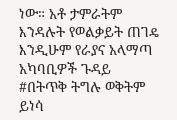ነው። አቶ ታምራትም እንዳሉት የወልቃይት ጠገዴ እንዲሁም የራያና አላማጣ አካባቢዎች ጉዳይ #በትጥቅ ትግሉ ወቅትም ይነሳ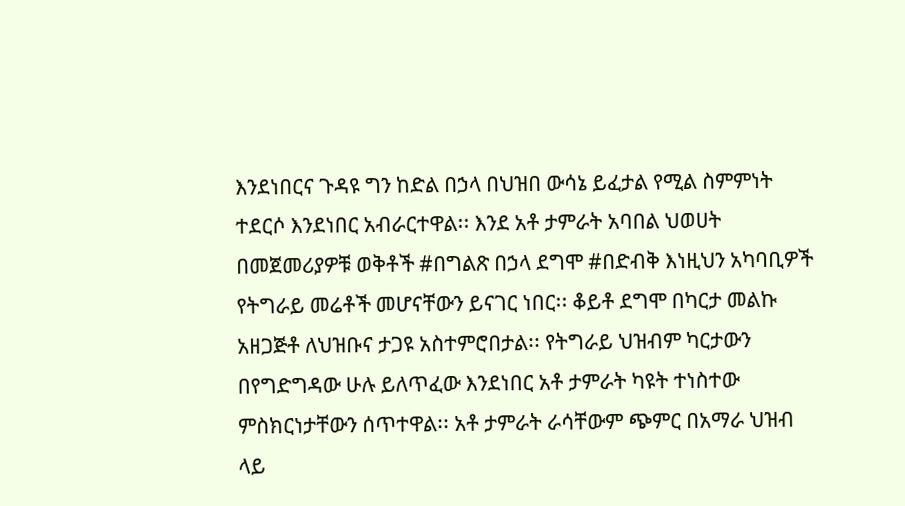እንደነበርና ጉዳዩ ግን ከድል በኃላ በህዝበ ውሳኔ ይፈታል የሚል ስምምነት ተደርሶ እንደነበር አብራርተዋል፡፡ እንደ አቶ ታምራት አባበል ህወሀት በመጀመሪያዎቹ ወቅቶች #በግልጽ በኃላ ደግሞ #በድብቅ እነዚህን አካባቢዎች የትግራይ መሬቶች መሆናቸውን ይናገር ነበር፡፡ ቆይቶ ደግሞ በካርታ መልኩ አዘጋጅቶ ለህዝቡና ታጋዩ አስተምሮበታል፡፡ የትግራይ ህዝብም ካርታውን በየግድግዳው ሁሉ ይለጥፈው እንደነበር አቶ ታምራት ካዩት ተነስተው ምስክርነታቸውን ሰጥተዋል፡፡ አቶ ታምራት ራሳቸውም ጭምር በአማራ ህዝብ ላይ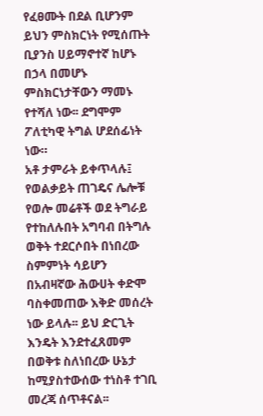የፈፀሙት በደል ቢሆንም ይህን ምስክርነት የሚሰጡት ቢያንስ ሀይማኖተኛ ከሆኑ በኃላ በመሆኑ ምስክርነታቸውን ማመኑ የተሻለ ነው፡፡ ደግሞም ፖለቲካዊ ትግል ሆደሰፊነት ነው።
አቶ ታምራት ይቀጥላሉ፤ የወልቃይት ጠገዴና ሌሎቹ የወሎ መሬቶች ወደ ትግራይ የተከለሉበት አግባብ በትግሉ ወቅት ተደርሶበት በነበረው ስምምነት ሳይሆን በአብዛኛው ሕውሀት ቀድሞ ባስቀመጠው እቅድ መሰረት ነው ይላሉ፡፡ ይህ ድርጊት እንዴት እንደተፈጸመም በወቅቱ ስለነበረው ሁኔታ ከሚያስተውሰው ተነስቶ ተገቢ መረጃ ሰጥቶናል፡፡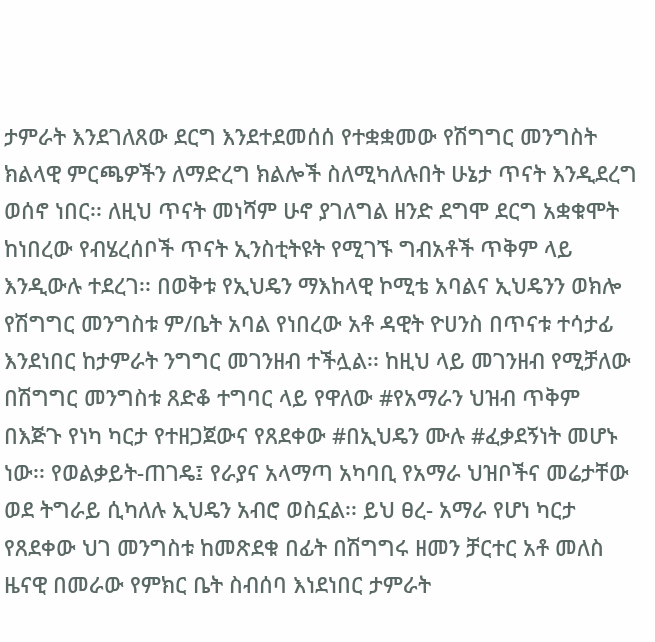ታምራት እንደገለጸው ደርግ እንደተደመሰሰ የተቋቋመው የሽግግር መንግስት ክልላዊ ምርጫዎችን ለማድረግ ክልሎች ስለሚካለሉበት ሁኔታ ጥናት እንዲደረግ ወሰኖ ነበር፡፡ ለዚህ ጥናት መነሻም ሁኖ ያገለግል ዘንድ ደግሞ ደርግ አቋቁሞት ከነበረው የብሄረሰቦች ጥናት ኢንስቲትዩት የሚገኙ ግብአቶች ጥቅም ላይ እንዲውሉ ተደረገ፡፡ በወቅቱ የኢህዴን ማእከላዊ ኮሚቴ አባልና ኢህዴንን ወክሎ የሽግግር መንግስቱ ም/ቤት አባል የነበረው አቶ ዳዊት ዮሀንስ በጥናቱ ተሳታፊ እንደነበር ከታምራት ንግግር መገንዘብ ተችሏል፡፡ ከዚህ ላይ መገንዘብ የሚቻለው በሽግግር መንግስቱ ጸድቆ ተግባር ላይ የዋለው #የአማራን ህዝብ ጥቅም በእጅጉ የነካ ካርታ የተዘጋጀውና የጸደቀው #በኢህዴን ሙሉ #ፈቃደኝነት መሆኑ ነው፡፡ የወልቃይት-ጠገዴ፤ የራያና አላማጣ አካባቢ የአማራ ህዝቦችና መሬታቸው ወደ ትግራይ ሲካለሉ ኢህዴን አብሮ ወስኗል፡፡ ይህ ፀረ- አማራ የሆነ ካርታ የጸደቀው ህገ መንግስቱ ከመጽደቁ በፊት በሽግግሩ ዘመን ቻርተር አቶ መለስ ዜናዊ በመራው የምክር ቤት ስብሰባ እነደነበር ታምራት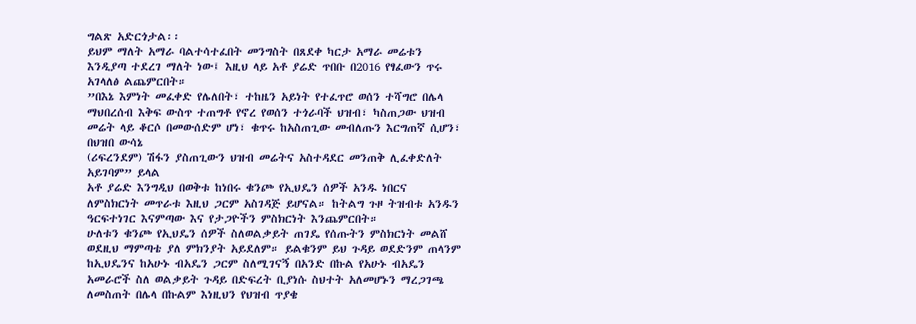ግልጽ አድርጎታል፡፡
ይህም ማለት አማራ ባልተሳተፈበት መንግስት በጸደቀ ካርታ አማራ መሬቱን እንዲያጣ ተደረገ ማለት ነው፤ እዚህ ላይ አቶ ያሬድ ጥበቡ በ2016 የፃፈውን ጥሩ አገላለፅ ልጨምርበት።
”በእኔ እምነት መፈቀድ የሌለበት፣ ተከዜን አይነት የተፈጥሮ ወሰን ተሻግሮ በሌላ ማህበረሰብ እቅፍ ውስጥ ተጠግቶ የኖረ የወሰን ተጎራባች ህዝብ፣ ካስጠጋው ህዝብ መሬት ላይ ቆርሶ በመውሰድም ሆነ፣ ቁጥሩ ከአስጠጊው መብለጡን እርግጠኛ ሲሆን፣ በህዝበ ውሳኔ
(ሪፍረንደም) ሽፋን ያስጠጊውን ህዝብ መሬትና አስተዳደር መንጠቅ ሊፈቀድለት አይገባም” ይላል
አቶ ያሬድ እንግዲህ በወቅቱ ከነበሩ ቁንጮ የኢህዴን ሰዎች አንዱ ነበርና ለምስክርነት መጥራቱ እዚህ ጋርም አስገዳጅ ይሆናል። ከትልግ ጉዞ ትዝብቱ አንዱን ዓርፍተነገር እናምጣው እና የታጋዮችን ምስክርነት እንጨምርበት።
ሁለቱን ቁንጮ የኢህዴን ሰዎች ስለወልቃይት ጠገዴ የሰጡትን ምስክርነት መልሸ ወደዚህ ማምጣቴ ያለ ምክንያት አይደለም። ይልቁንም ይህ ጉዳይ ወደድንም ጠላንም ከኢህዴንና ከአሁኑ ብአዴን ጋርም ስለሚገናኝ በአንድ በኩል የአሁኑ ብአዴን አመራሮች ስለ ወልቃይት ጉዳይ በድፍረት ቢያነሱ ስህተት አለመሆኑን ማረጋገጫ ለመስጠት በሌላ በኩልም እነዚህን የህዝብ ጥያቄ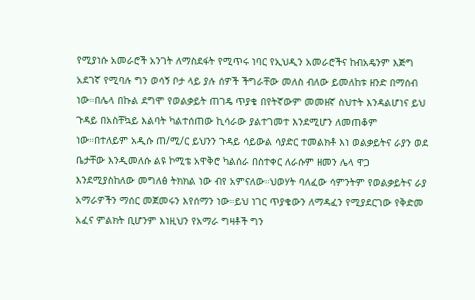የሚያነሱ አመራሮች አንገት ለማስደፋት የሚጥሩ ነባር የኢህዲን አመራሮችና ከብአዴንም እጅግ አደገኛ የሚባሉ ግን ወሳኝ ቦታ ላይ ያሉ ሰዎች ችግራቸው መለስ ብለው ይመለከቱ ዘንድ በማሰብ ነው።በሌላ በኩል ደግሞ የወልቃይት ጠገዴ ጥያቄ በየትኛውም መመዘኛ ስህተት እንዳልሆነና ይህ ጉዳይ በአስቸኳይ እልባት ካልተሰጠው ኪሳራው ያልተገመተ እንደሚሆን ለመጠቆም ነው።በተለይም አዲሱ ጠ/ሚ/ር ይህንን ጉዳይ ሳይውል ሳያድር ተመልክቶ እነ ወልቃይትና ራያን ወደ ቤታቸው እንዲመለሱ ልዩ ኮሚቴ አዋቅሮ ካልሰራ በስተቀር ለራሱም ዘመን ሌላ ዋጋ እንደሚያስከለው መግለፅ ትክክል ነው ብየ አምናለው።ህወሃት ባለፈው ሳምንትም የወልቃይትና ራያ አማራዎችን ማሰር መጀመሩን እየሰማን ነው።ይህ ነገር ጥያቄውን ለማዳፈን የሚያደርገው የቅድመ አፈና ምልክት ቢሆንም እነዚህን የአማራ ግዛቶች ግን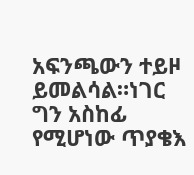አፍንጫውን ተይዞ ይመልሳል።ነገር ግን አስከፊ የሚሆነው ጥያቄእ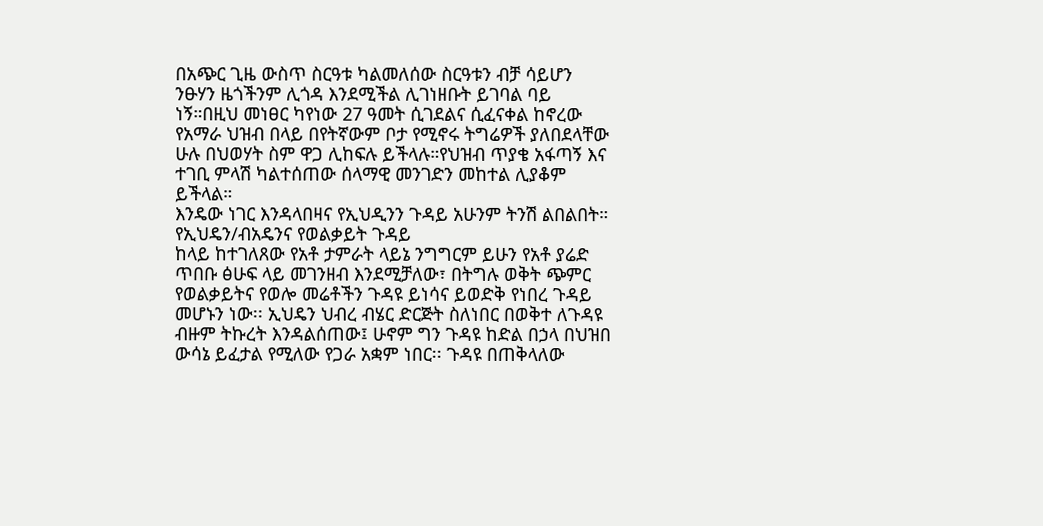በአጭር ጊዜ ውስጥ ስርዓቱ ካልመለሰው ስርዓቱን ብቻ ሳይሆን ንፁሃን ዜጎችንም ሊጎዳ እንደሚችል ሊገነዘቡት ይገባል ባይ ነኝ።በዚህ መነፀር ካየነው 27 ዓመት ሲገደልና ሲፈናቀል ከኖረው የአማራ ህዝብ በላይ በየትኛውም ቦታ የሚኖሩ ትግሬዎች ያለበደላቸው ሁሉ በህወሃት ስም ዋጋ ሊከፍሉ ይችላሉ።የህዝብ ጥያቄ አፋጣኝ እና ተገቢ ምላሽ ካልተሰጠው ሰላማዊ መንገድን መከተል ሊያቆም ይችላል።
እንዴው ነገር እንዳላበዛና የኢህዲንን ጉዳይ አሁንም ትንሽ ልበልበት።
የኢህዴን/ብአዴንና የወልቃይት ጉዳይ
ከላይ ከተገለጸው የአቶ ታምራት ላይኔ ንግግርም ይሁን የአቶ ያሬድ ጥበቡ ፅሁፍ ላይ መገንዘብ እንደሚቻለው፣ በትግሉ ወቅት ጭምር የወልቃይትና የወሎ መሬቶችን ጉዳዩ ይነሳና ይወድቅ የነበረ ጉዳይ መሆኑን ነው፡፡ ኢህዴን ህብረ ብሄር ድርጅት ስለነበር በወቅተ ለጉዳዩ ብዙም ትኩረት እንዳልሰጠው፤ ሁኖም ግን ጉዳዩ ከድል በኃላ በህዝበ ውሳኔ ይፈታል የሚለው የጋራ አቋም ነበር፡፡ ጉዳዩ በጠቅላለው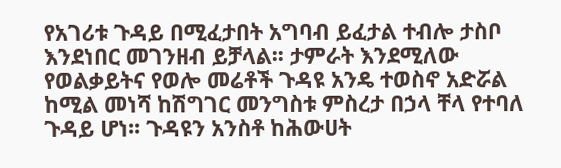የአገሪቱ ጉዳይ በሚፈታበት አግባብ ይፈታል ተብሎ ታስቦ እንደነበር መገንዘብ ይቻላል፡፡ ታምራት እንደሚለው የወልቃይትና የወሎ መሬቶች ጉዳዩ አንዴ ተወስኖ አድሯል ከሚል መነሻ ከሽግገር መንግስቱ ምስረታ በኃላ ቸላ የተባለ ጉዳይ ሆነ፡፡ ጉዳዩን አንስቶ ከሕውሀት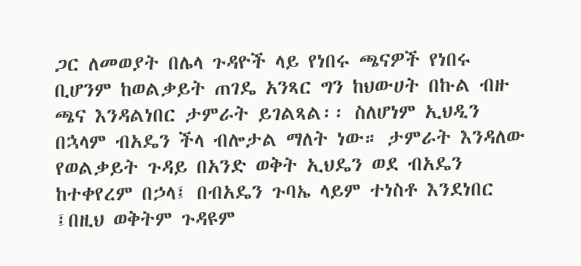ጋር ለመወያት በሌላ ጉዳዮች ላይ የነበሩ ጫናዎች የነበሩ ቢሆንም ከወልቃይት ጠገዴ አንጻር ግን ከህውሀት በኩል ብዙ ጫና እንዳልነበር ታምራት ይገልጻል፡፡ ስለሆነም ኢህዲን በኋላም ብአዴን ችላ ብሎታል ማለት ነው። ታምራት እንዳለው የወልቃይት ጉዳይ በአንድ ወቅት ኢህዴን ወደ ብአዴን ከተቀየረም በኃላ፤ በብአዴን ጉባኤ ላይም ተነስቶ እንደነበር ፤በዚህ ወቅትም ጉዳዩም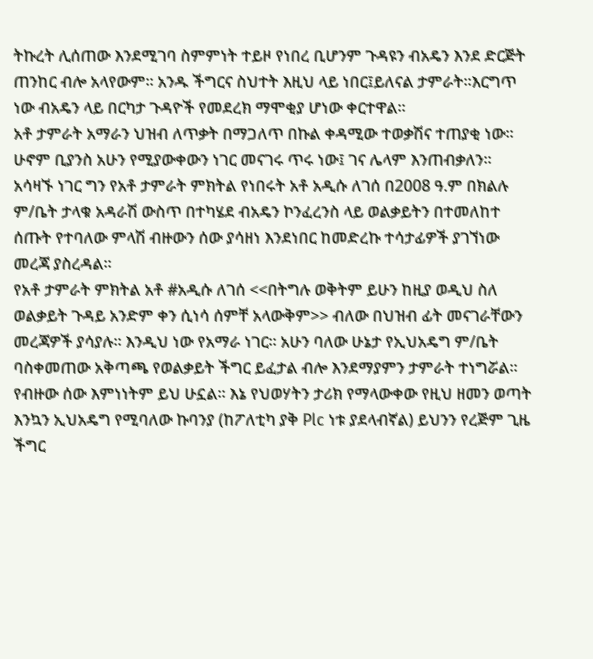ትኩረት ሊሰጠው እንደሚገባ ስምምነት ተይዞ የነበረ ቢሆንም ጉዳዩን ብአዴን እንደ ድርጅት ጠንከር ብሎ አላየውም፡፡ አንዱ ችግርና ስህተት እዚህ ላይ ነበር፤ይለናል ታምራት፡፡እርግጥ ነው ብአዴን ላይ በርካታ ጉዳዮች የመደረክ ማሞቂያ ሆነው ቀርተዋል።
አቶ ታምራት አማራን ህዝብ ለጥቃት በማጋለጥ በኩል ቀዳሚው ተወቃሽና ተጠያቂ ነው፡፡ ሁኖም ቢያንስ አሁን የሚያውቀውን ነገር መናገሩ ጥሩ ነው፤ ገና ሌላም እንጠብቃለን፡፡
አሳዛኙ ነገር ግን የአቶ ታምራት ምክትል የነበሩት አቶ አዲሱ ለገሰ በ2008 ዓ.ም በክልሉ ም/ቤት ታላቁ አዳራሽ ውስጥ በተካሄደ ብአዴን ኮንፈረንስ ላይ ወልቃይትን በተመለከተ ሰጡት የተባለው ምላሽ ብዙውን ሰው ያሳዘነ እንደነበር ከመድረኩ ተሳታፊዎች ያገኘነው መረጃ ያስረዳል።
የአቶ ታምራት ምክትል አቶ #አዲሱ ለገሰ <<በትግሉ ወቅትም ይሁን ከዚያ ወዲህ ስለ ወልቃይት ጉዳይ አንድም ቀን ሲነሳ ሰምቸ አላውቅም>> ብለው በህዝብ ፊት መናገራቸውን መረጃዎች ያሳያሉ፡፡ እንዲህ ነው የአማራ ነገር፡፡ አሁን ባለው ሁኔታ የኢህአዴግ ም/ቤት ባስቀመጠው አቅጣጫ የወልቃይት ችግር ይፈታል ብሎ እንደማያምን ታምራት ተነግሯል፡፡ የብዙው ሰው እምነነትም ይህ ሁኗል፡፡ እኔ የህወሃትን ታሪክ የማላውቀው የዚህ ዘመን ወጣት እንኳን ኢህአዴግ የሚባለው ኩባንያ (ከፖለቲካ ያቅ Plc ነቱ ያደላብኛል) ይህንን የረጅም ጊዜ ችግር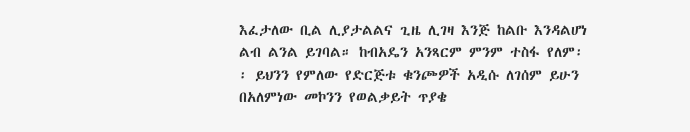እፈታለው ቢል ሊያታልልና ጊዜ ሊገዛ እንጅ ከልቡ እንዳልሆነ ልብ ልንል ይገባል። ከብአዴን አንጻርም ምንም ተስፋ የለም፡፡ ይህንን የምለው የድርጅቱ ቁንጮዎች አዲሱ ለገሰም ይሁን በአለምነው መኮንን የወልቃይት ጥያቄ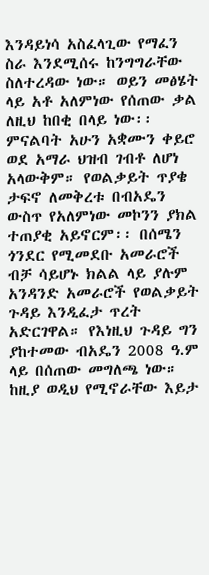እንዳይነሳ አስፈላጊው የማፈን ስራ እንደሚሰሩ ከንግግራቸው ስለተረዳው ነው። ወይን መፅሄት ላይ አቶ አለምነው የሰጠው ቃል ለዚህ ከበቂ በላይ ነው፡፡ ምናልባት አሁን አቋሙን ቀይሮ ወደ አማራ ህዝብ ገብቶ ለሆነ አላውቅም። የወልቃይት ጥያቄ ታፍኖ ለመቅረቱ በብአዴን ውስጥ የአለምነው መኮንን ያክል ተጠያቂ አይኖርም፡፡ በሰሜን ጎንደር የሚመደቡ አመራሮች ብቻ ሳይሆኑ ክልል ላይ ያሉም አንዳንድ አመራሮች የወልቃይት ጉዳይ እንዲፈታ ጥረት አድርገዋል። የእነዚህ ጉዳይ ግን ያከተመው ብአዴን 2008 ዓ.ም ላይ በሰጠው መግለጫ ነው። ከዚያ ወዲህ የሚኖራቸው እይታ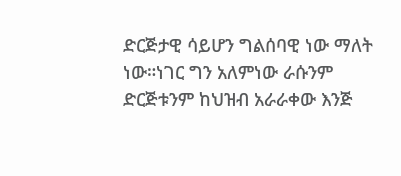ድርጅታዊ ሳይሆን ግልሰባዊ ነው ማለት ነው።ነገር ግን አለምነው ራሱንም ድርጅቱንም ከህዝብ አራራቀው እንጅ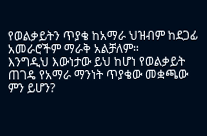የወልቃይትን ጥያቄ ከአማራ ህዝብም ከደጋፊ አመራሮችም ማራቅ አልቻለም።
እንግዲህ እውነታው ይህ ከሆነ የወልቃይት ጠገዴ የአማራ ማንነት ጥያቄው መቋጫው ምን ይሆን?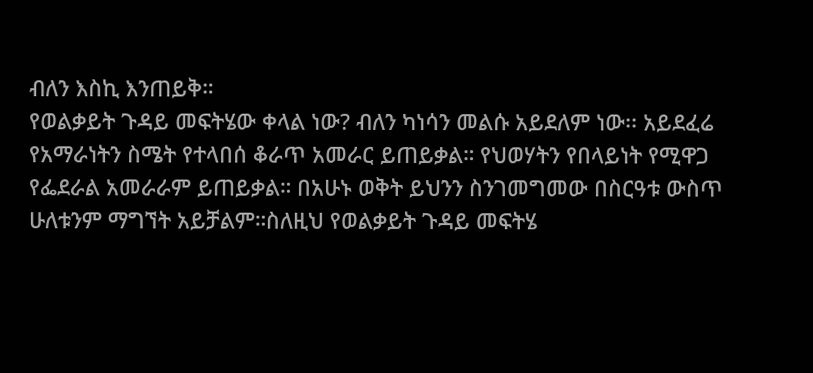ብለን እስኪ እንጠይቅ።
የወልቃይት ጉዳይ መፍትሄው ቀላል ነው? ብለን ካነሳን መልሱ አይደለም ነው፡፡ አይደፈሬ የአማራነትን ስሜት የተላበሰ ቆራጥ አመራር ይጠይቃል። የህወሃትን የበላይነት የሚዋጋ የፌደራል አመራራም ይጠይቃል። በአሁኑ ወቅት ይህንን ስንገመግመው በስርዓቱ ውስጥ ሁለቱንም ማግኘት አይቻልም።ስለዚህ የወልቃይት ጉዳይ መፍትሄ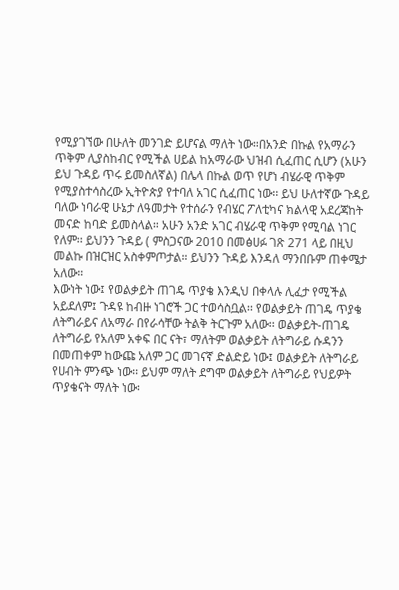የሚያገኘው በሁለት መንገድ ይሆናል ማለት ነው።በአንድ በኩል የአማራን ጥቅም ሊያስከብር የሚችል ሀይል ከአማራው ህዝብ ሲፈጠር ሲሆን (አሁን ይህ ጉዳይ ጥሩ ይመስለኛል) በሌላ በኩል ወጥ የሆነ ብሄራዊ ጥቅም የሚያስተሳስረው ኢትዮጵያ የተባለ አገር ሲፈጠር ነው፡፡ ይህ ሁለተኛው ጉዳይ ባለው ነባራዊ ሁኔታ ለዓመታት የተሰራን የብሄር ፖለቲካና ክልላዊ አደረጃከት መናድ ከባድ ይመስላል። አሁን አንድ አገር ብሄራዊ ጥቅም የሚባል ነገር የለም፡፡ ይህንን ጉዳይ ( ምስጋናው 2010 በመፅሀፉ ገጽ 271 ላይ በዚህ መልኩ በዝርዝር አስቀምጦታል። ይህንን ጉዳይ እንዳለ ማንበቡም ጠቀሜታ አለው።
እውነት ነው፤ የወልቃይት ጠገዴ ጥያቄ እንዲህ በቀላሉ ሊፈታ የሚችል አይደለም፤ ጉዳዩ ከብዙ ነገሮች ጋር ተወሳስቧል፡፡ የወልቃይት ጠገዴ ጥያቄ ለትግራይና ለአማራ በየራሳቸው ትልቅ ትርጉም አለው፡፡ ወልቃይት-ጠገዴ ለትግራይ የአለም አቀፍ በር ናት፣ ማለትም ወልቃይት ለትግራይ ሱዳንን በመጠቀም ከውጩ አለም ጋር መገናኛ ድልድይ ነው፤ ወልቃይት ለትግራይ የሀብት ምንጭ ነው፡፡ ይህም ማለት ደግሞ ወልቃይት ለትግራይ የህይዎት ጥያቄናት ማለት ነው፡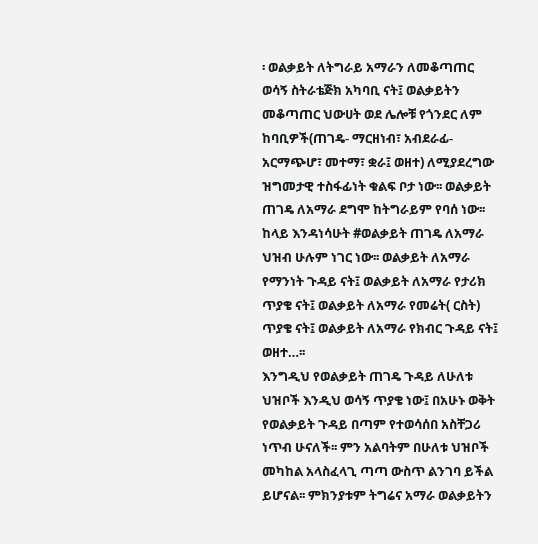፡ ወልቃይት ለትግራይ አማራን ለመቆጣጠር ወሳኝ ስትራቴጅክ አካባቢ ናት፤ ወልቃይትን መቆጣጠር ህውሀት ወደ ሌሎቹ የጎንደር ለም ከባቢዎች(ጠገዴ- ማርዘነብ፣ አብደራፊ- አርማጭሆ፣ መተማ፣ ቋራ፤ ወዘተ) ለሚያደረግው ዝግመታዊ ተስፋፊነት ቁልፍ ቦታ ነው፡፡ ወልቃይት ጠገዴ ለአማራ ደግሞ ከትግራይም የባሰ ነው፡፡ ከላይ እንዳነሳሁት #ወልቃይት ጠገዴ ለአማራ ህዝብ ሁሉም ነገር ነው፡፡ ወልቃይት ለአማራ የማንነት ጉዳይ ናት፤ ወልቃይት ለአማራ የታሪክ ጥያቄ ናት፤ ወልቃይት ለአማራ የመሬት( ርስት) ጥያቄ ናት፤ ወልቃይት ለአማራ የክብር ጉዳይ ናት፤ ወዘተ…፡፡
እንግዲህ የወልቃይት ጠገዴ ጉዳይ ለሁለቱ ህዝቦች እንዲህ ወሳኝ ጥያቄ ነው፤ በአሁኑ ወቅት የወልቃይት ጉዳይ በጣም የተወሳሰበ አስቸጋሪ ነጥብ ሁናለች፡፡ ምን አልባትም በሁለቱ ህዝቦች መካከል አላስፈላጊ ጣጣ ውስጥ ልንገባ ይችል ይሆናል፡፡ ምክንያቱም ትግሬና አማራ ወልቃይትን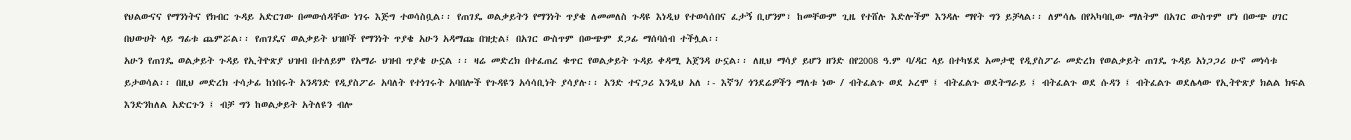የህልውናና የማንነትና የክብር ጉዳይ አድርገው በመውሰዳቸው ነገሩ እጅግ ተወሳስቧል፡፡ የጠገዴ ወልቃይትን የማንነት ጥያቄ ለመመለስ ጉዳዩ እነዲህ የተወሳሰበና ፈታኝ ቢሆንም፣ ከመቸውም ጊዜ የተሸሉ እድሎችም እንዳሉ ማየት ግን ይቻላል፡፡ ለምሳሌ በየኣካባቢው ማለትም በአገር ውስጥም ሆነ በውጭ ሀገር በህውሀት ላይ ግፊቱ ጨምሯል፡፡ የጠገዴና ወልቃይት ህዝቦች የማንነት ጥያቄ አሁን አዳማጩ በዝቷል፤ በአገር ውስጥም በውጭም ደጋፊ ማሰባሰብ ተችሏል፡፡
አሁን የጠገዴ ወልቃይት ጉዳይ የኢትዮጽያ ህዝብ በተለይም የአማራ ህዝብ ጥያቄ ሁኗል ፡፡ ዛሬ መድረክ በተፈጠረ ቁጥር የወልቃይት ጉዳይ ቀዳሚ አጀንዳ ሁኗል፡፡ ለዚህ ማሳያ ይሆን ዘንድ በየ2008 ዓ.ም ባ/ዳር ላይ በተካሄደ አመታዊ የዲያስፖራ መድረክ የወልቃይት ጠገዴ ጉዳይ አነጋጋሪ ሁኖ መነሳቱ ይታወሳል፡፡ በዚህ መድረክ ተሳታፊ ከነበሩት አንዳንድ የዲያስፖራ አባለት የተነገሩት አባበሎች የጉዳዩን አሳሳቢነት ያሳያሉ፡፡ አንድ ተናጋሪ እንዲህ አለ ፡- እኛን/ ጎንደሬዎችን ማለቱ ነው / ብትፈልጉ ወደ ኦረሞ ፤ ብትፈልጉ ወደትግራይ ፤ ብትፈልጉ ወደ ሱዳን ፤ ብትፈልጉ ወደሌላው የኢትዮጽያ ክልል ክፍል እንድንከለል አድርጉን ፤ ብቻ ግን ከወልቃይት አትለዩን ብሎ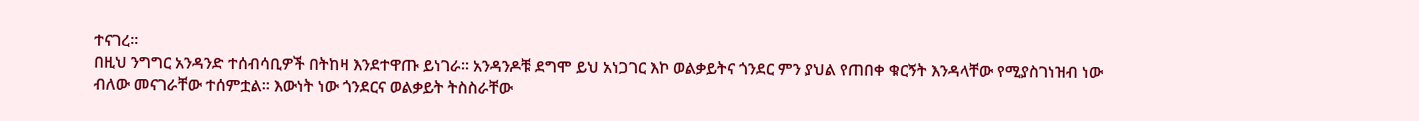ተናገረ፡፡
በዚህ ንግግር አንዳንድ ተሰብሳቢዎች በትከዛ እንደተዋጡ ይነገራ፡፡ አንዳንዶቹ ደግሞ ይህ አነጋገር እኮ ወልቃይትና ጎንደር ምን ያህል የጠበቀ ቁርኝት እንዳላቸው የሚያስገነዝብ ነው ብለው መናገራቸው ተሰምቷል፡፡ እውነት ነው ጎንደርና ወልቃይት ትስስራቸው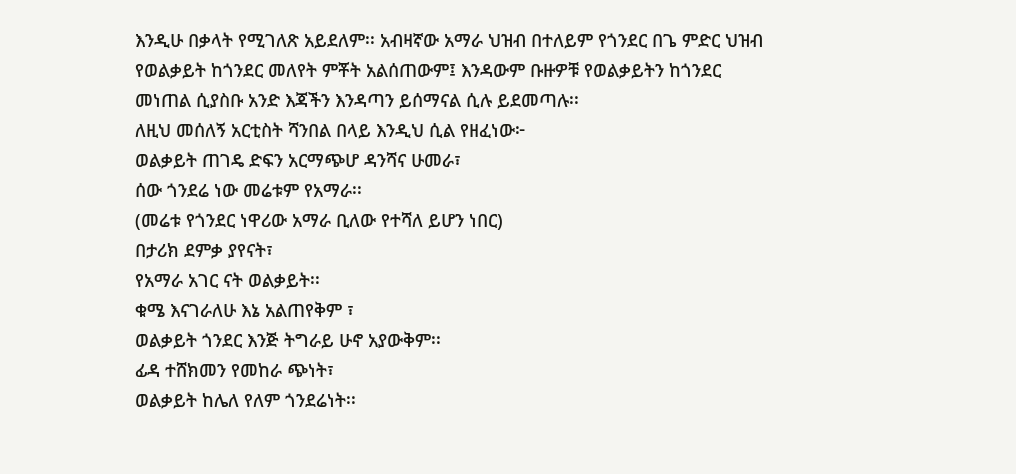እንዲሁ በቃላት የሚገለጽ አይደለም፡፡ አብዛኛው አማራ ህዝብ በተለይም የጎንደር በጌ ምድር ህዝብ የወልቃይት ከጎንደር መለየት ምቾት አልሰጠውም፤ እንዳውም ቡዙዎቹ የወልቃይትን ከጎንደር መነጠል ሲያስቡ አንድ እጃችን እንዳጣን ይሰማናል ሲሉ ይደመጣሉ፡፡
ለዚህ መሰለኝ አርቲስት ሻንበል በላይ እንዲህ ሲል የዘፈነው፦
ወልቃይት ጠገዴ ድፍን አርማጭሆ ዳንሻና ሁመራ፣
ሰው ጎንደሬ ነው መሬቱም የአማራ፡፡
(መሬቱ የጎንደር ነዋሪው አማራ ቢለው የተሻለ ይሆን ነበር)
በታሪክ ደምቃ ያየናት፣
የአማራ አገር ናት ወልቃይት፡፡
ቁሜ እናገራለሁ እኔ አልጠየቅም ፣
ወልቃይት ጎንደር እንጅ ትግራይ ሁኖ አያውቅም፡፡
ፊዳ ተሸክመን የመከራ ጭነት፣
ወልቃይት ከሌለ የለም ጎንደሬነት፡፡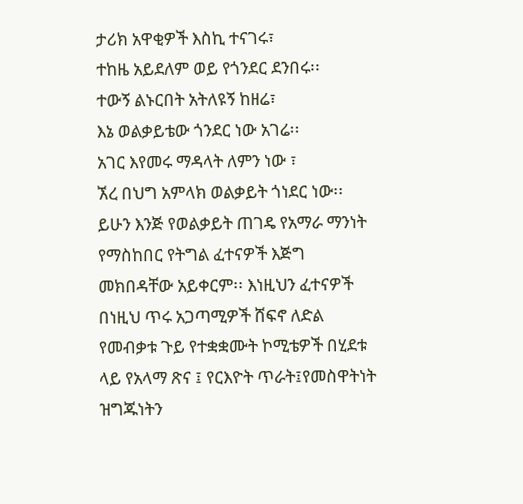ታሪክ አዋቂዎች እስኪ ተናገሩ፣
ተከዜ አይደለም ወይ የጎንደር ደንበሩ፡፡
ተውኝ ልኑርበት አትለዩኝ ከዘሬ፣
እኔ ወልቃይቴው ጎንደር ነው አገሬ፡፡
አገር እየመሩ ማዳላት ለምን ነው ፣
ኧረ በህግ አምላክ ወልቃይት ጎነደር ነው፡፡
ይሁን እንጅ የወልቃይት ጠገዴ የአማራ ማንነት የማስከበር የትግል ፈተናዎች እጅግ መክበዳቸው አይቀርም፡፡ እነዚህን ፈተናዎች በነዚህ ጥሩ አጋጣሚዎች ሸፍኖ ለድል የመብቃቱ ጉይ የተቋቋሙት ኮሚቴዎች በሂደቱ ላይ የአላማ ጽና ፤ የርእዮት ጥራት፤የመስዋትነት ዝግጁነትን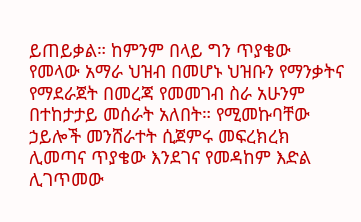ይጠይቃል። ከምንም በላይ ግን ጥያቄው የመላው አማራ ህዝብ በመሆኑ ህዝቡን የማንቃትና የማደራጀት በመረጃ የመመገብ ስራ አሁንም በተከታታይ መሰራት አለበት። የሚመኩባቸው ኃይሎች መንሸራተት ሲጀምሩ መፍረክረክ ሊመጣና ጥያቄው እንደገና የመዳከም እድል ሊገጥመው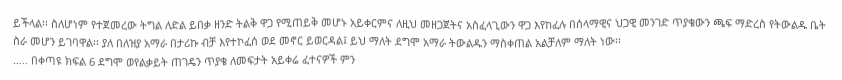ይችላል፡፡ ስለሆነም የተጀመረው ትግል ለድል ይበቃ ዘንድ ትልቅ ዋጋ የሚጠይቅ መሆኑ አይቀርምና ለዚህ መዘጋጀትና አስፈላጊውን ዋጋ እየከፈሉ በሰላማዊና ህጋዊ መንገድ ጥያቄውን ጫፍ ማድረስ የትውልዱ ቤት ስራ መሆን ይገባዋል፡፡ ያለ በለዝያ አማራ በታሪኩ ብቻ እየተኮፈሰ ወደ መኖር ይወርዳል፤ ይህ ማለት ደግሞ አማራ ትውልዱን ማስቀጠል አልቻለም ማለት ነው፡፡
….. በቀጣዩ ክፍል 6 ደግሞ ወየልቃይት ጠገዴን ጥያቄ ለመፍታት አይቀሬ ፈተናዎች ምን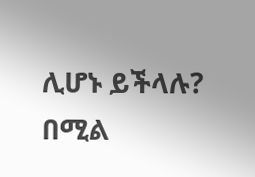ሊሆኑ ይችላሉ? በሚል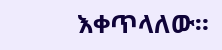እቀጥላለው።